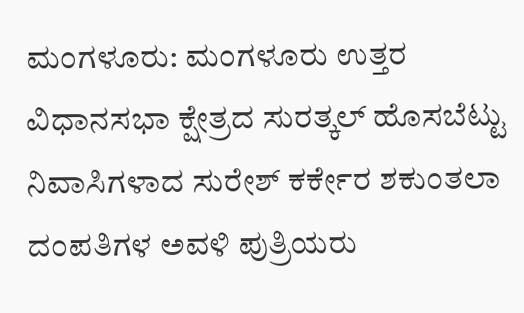ಮಂಗಳೂರು: ಮಂಗಳೂರು ಉತ್ತರ ವಿಧಾನಸಭಾ ಕ್ಷೇತ್ರದ ಸುರತ್ಕಲ್ ಹೊಸಬೆಟ್ಟು ನಿವಾಸಿಗಳಾದ ಸುರೇಶ್ ಕರ್ಕೇರ ಶಕುಂತಲಾ ದಂಪತಿಗಳ ಅವಳಿ ಪುತ್ರಿಯರು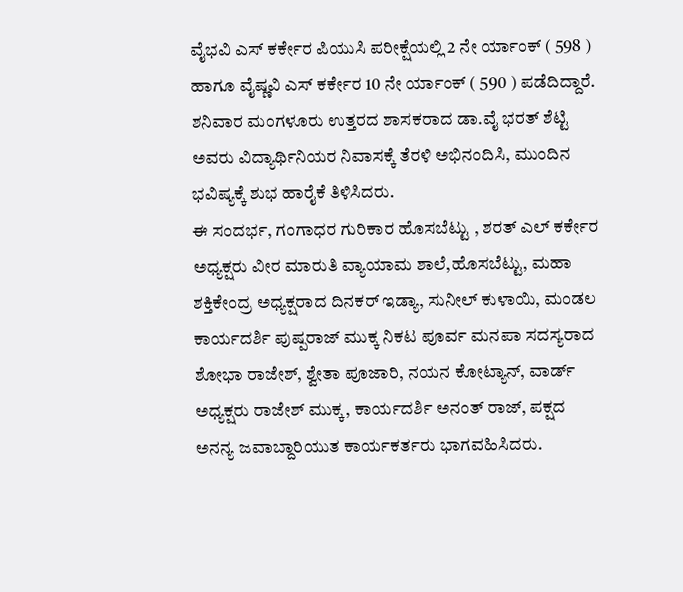ವೈಭವಿ ಎಸ್ ಕರ್ಕೇರ ಪಿಯುಸಿ ಪರೀಕ್ಷೆಯಲ್ಲಿ 2 ನೇ ರ್ಯಾಂಕ್ ( 598 ) ಹಾಗೂ ವೈಷ್ಣವಿ ಎಸ್ ಕರ್ಕೇರ 10 ನೇ ರ್ಯಾಂಕ್ ( 590 ) ಪಡೆದಿದ್ದಾರೆ.
ಶನಿವಾರ ಮಂಗಳೂರು ಉತ್ತರದ ಶಾಸಕರಾದ ಡಾ.ವೈ ಭರತ್ ಶೆಟ್ಟಿ ಅವರು ವಿದ್ಯಾರ್ಥಿನಿಯರ ನಿವಾಸಕ್ಕೆ ತೆರಳಿ ಅಭಿನಂದಿಸಿ, ಮುಂದಿನ ಭವಿಷ್ಯಕ್ಕೆ ಶುಭ ಹಾರೈಕೆ ತಿಳಿಸಿದರು.
ಈ ಸಂದರ್ಭ, ಗಂಗಾಧರ ಗುರಿಕಾರ ಹೊಸಬೆಟ್ಟು , ಶರತ್ ಎಲ್ ಕರ್ಕೇರ ಅಧ್ಯಕ್ಷರು ವೀರ ಮಾರುತಿ ವ್ಯಾಯಾಮ ಶಾಲೆ,ಹೊಸಬೆಟ್ಟು, ಮಹಾ ಶಕ್ತಿಕೇಂದ್ರ ಅಧ್ಯಕ್ಷರಾದ ದಿನಕರ್ ಇಡ್ಯಾ, ಸುನೀಲ್ ಕುಳಾಯಿ, ಮಂಡಲ ಕಾರ್ಯದರ್ಶಿ ಪುಷ್ಪರಾಜ್ ಮುಕ್ಕ ನಿಕಟ ಪೂರ್ವ ಮನಪಾ ಸದಸ್ಯರಾದ ಶೋಭಾ ರಾಜೇಶ್, ಶ್ವೇತಾ ಪೂಜಾರಿ, ನಯನ ಕೋಟ್ಯಾನ್, ವಾರ್ಡ್ ಅಧ್ಯಕ್ಷರು ರಾಜೇಶ್ ಮುಕ್ಕ, ಕಾರ್ಯದರ್ಶಿ ಅನಂತ್ ರಾಜ್, ಪಕ್ಷದ ಅನನ್ಯ ಜವಾಬ್ದಾರಿಯುತ ಕಾರ್ಯಕರ್ತರು ಭಾಗವಹಿಸಿದರು.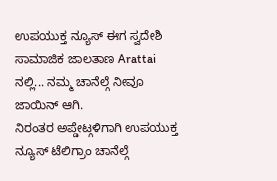ಉಪಯುಕ್ತ ನ್ಯೂಸ್ ಈಗ ಸ್ವದೇಶಿ ಸಾಮಾಜಿಕ ಜಾಲತಾಣ Arattai ನಲ್ಲಿ... ನಮ್ಮ ಚಾನೆಲ್ಗೆ ನೀವೂ ಜಾಯಿನ್ ಆಗಿ.
ನಿರಂತರ ಅಪ್ಡೇಟ್ಗಳಿಗಾಗಿ ಉಪಯುಕ್ತ ನ್ಯೂಸ್ ಟೆಲಿಗ್ರಾಂ ಚಾನೆಲ್ಗೆ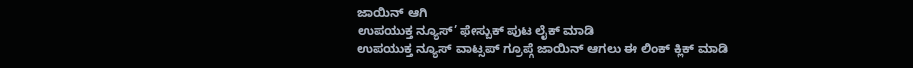ಜಾಯಿನ್ ಆಗಿ
ಉಪಯುಕ್ತ ನ್ಯೂಸ್’ ಫೇಸ್ಬುಕ್ ಪುಟ ಲೈಕ್ ಮಾಡಿ
ಉಪಯುಕ್ತ ನ್ಯೂಸ್ ವಾಟ್ಸಪ್ ಗ್ರೂಪ್ಗೆ ಜಾಯಿನ್ ಆಗಲು ಈ ಲಿಂಕ್ ಕ್ಲಿಕ್ ಮಾಡಿ